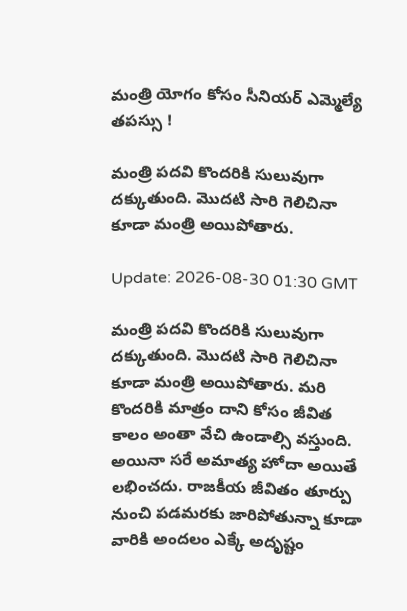మంత్రి యోగం కోసం సీనియర్ ఎమ్మెల్యే తపస్సు !

మంత్రి పదవి కొందరికి సులువుగా దక్కుతుంది. మొదటి సారి గెలిచినా కూడా మంత్రి అయిపోతారు.

Update: 2026-08-30 01:30 GMT

మంత్రి పదవి కొందరికి సులువుగా దక్కుతుంది. మొదటి సారి గెలిచినా కూడా మంత్రి అయిపోతారు. మరి కొందరికి మాత్రం దాని కోసం జీవిత కాలం అంతా వేచి ఉండాల్సి వస్తుంది. అయినా సరే అమాత్య హోదా అయితే లభించదు. రాజకీయ జీవితం తూర్పు నుంచి పడమరకు జారిపోతున్నా కూడా వారికి అందలం ఎక్కే అదృష్టం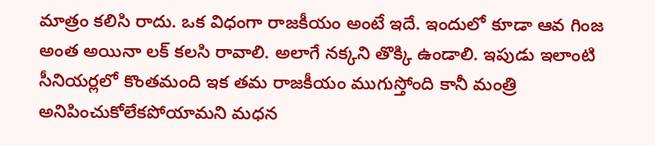మాత్రం కలిసి రాదు. ఒక విధంగా రాజకీయం అంటే ఇదే. ఇందులో కూడా ఆవ గింజ అంత అయినా లక్ కలసి రావాలి. అలాగే నక్కని తొక్కి ఉండాలి. ఇపుడు ఇలాంటి సీనియర్లలో కొంతమంది ఇక తమ రాజకీయం ముగుస్తోంది కానీ మంత్రి అనిపించుకోలేకపోయామని మధన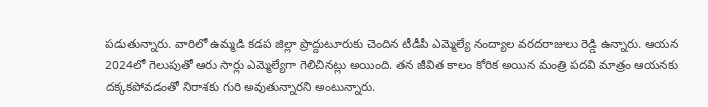పడుతున్నారు. వారిలో ఉమ్మడి కడప జిల్లా ప్రొద్దుటూరుకు చెందిన టీడీపీ ఎమ్మెల్యే నంద్యాల వరదరాజులు రెడ్డి ఉన్నారు. ఆయన 2024లో గెలుపుతో ఆరు సార్లు ఎమ్మెల్యేగా గెలిచినట్లు అయింది. తన జీవిత కాలం కోరిక అయిన మంత్రి పదవి మాత్రం ఆయనకు దక్కకపోవడంతో నిరాశకు గురి అవుతున్నారని అంటున్నారు.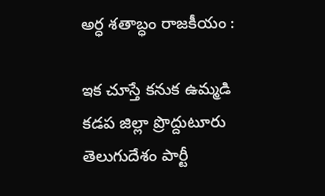అర్ధ శతాబ్ధం రాజకీయం :

ఇక చూస్తే కనుక ఉమ్మడి కడప జిల్లా ప్రొద్దుటూరు తెలుగుదేశం పార్టీ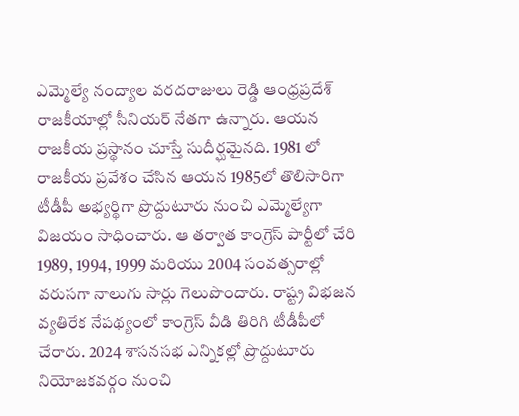ఎమ్మెల్యే నంద్యాల వరదరాజులు రెడ్డి ఆంధ్రప్రదేశ్ రాజకీయాల్లో సీనియర్ నేతగా ఉన్నారు. ఆయన రాజకీయ ప్రస్థానం చూస్తే సుదీర్ఘమైనది. 1981 లో రాజకీయ ప్రవేశం చేసిన ఆయన 1985లో తొలిసారిగా టీడీపీ అభ్యర్థిగా ప్రొద్దుటూరు నుంచి ఎమ్మెల్యేగా విజయం సాధించారు. ఆ తర్వాత కాంగ్రెస్ పార్టీలో చేరి 1989, 1994, 1999 మరియు 2004 సంవత్సరాల్లో వరుసగా నాలుగు సార్లు గెలుపొందారు. రాష్ట్ర విభజన వ్యతిరేక నేపథ్యంలో కాంగ్రెస్ వీడి తిరిగి టీడీపీలో చేరారు. 2024 శాసనసభ ఎన్నికల్లో ప్రొద్దుటూరు నియోజకవర్గం నుంచి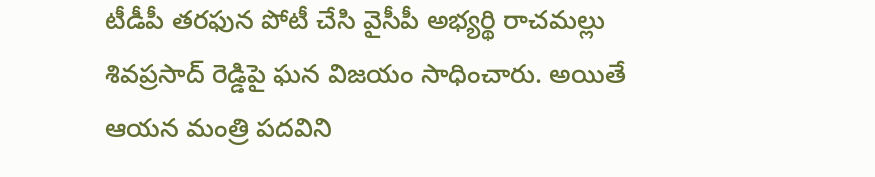టీడీపీ తరఫున పోటీ చేసి వైసీపీ అభ్యర్థి రాచమల్లు శివప్రసాద్ రెడ్డిపై ఘన విజయం సాధించారు. అయితే ఆయన మంత్రి పదవిని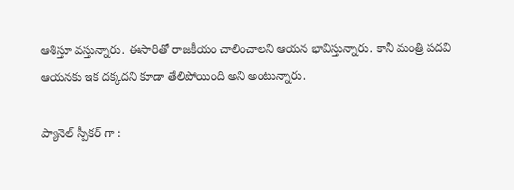ఆశిస్తూ వస్తున్నారు. ఈసారితో రాజకీయం చాలించాలని ఆయన భావిస్తున్నారు. కానీ మంత్రి పదవి ఆయనకు ఇక దక్కదని కూడా తేలిపోయింది అని అంటున్నారు.

ప్యానెల్ స్పీకర్ గా :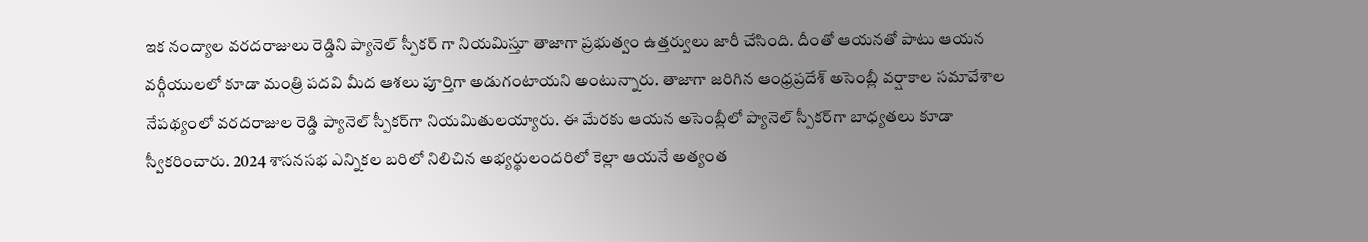ఇక నంద్యాల వరదరాజులు రెడ్డిని ప్యానెల్ స్పీకర్ గా నియమిస్తూ తాజాగా ప్రభుత్వం ఉత్తర్వులు జారీ చేసింది. దీంతో ఆయనతో పాటు ఆయన వర్గీయులలో కూడా మంత్రి పదవి మీద ఆశలు పూర్తిగా అడుగంటాయని అంటున్నారు. తాజాగా జరిగిన ఆంధ్రప్రదేశ్ అసెంబ్లీ వర్షాకాల సమావేశాల నేపథ్యంలో వరదరాజుల రెడ్డి ప్యానెల్ స్పీకర్‌గా నియమితులయ్యారు. ఈ మేరకు ఆయన అసెంబ్లీలో ప్యానెల్ స్పీకర్‌గా బాధ్యతలు కూడా స్వీకరించారు. 2024 శాసనసభ ఎన్నికల బరిలో నిలిచిన అభ్యర్థులందరిలో కెల్లా ఆయనే అత్యంత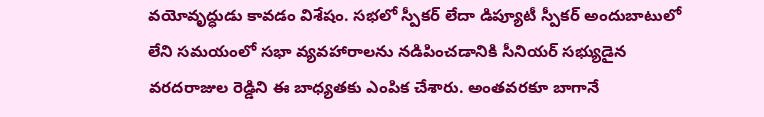వయోవృద్ధుడు కావడం విశేషం. సభలో స్పీకర్ లేదా డిప్యూటీ స్పీకర్ అందుబాటులో లేని సమయంలో సభా వ్యవహారాలను నడిపించడానికి సీనియర్ సభ్యుడైన వరదరాజుల రెడ్డిని ఈ బాధ్యతకు ఎంపిక చేశారు. అంతవరకూ బాగానే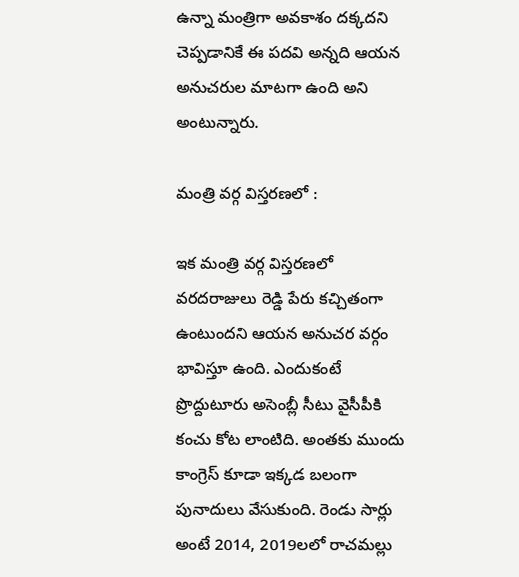ఉన్నా మంత్రిగా అవకాశం దక్కదని చెప్పడానికే ఈ పదవి అన్నది ఆయన అనుచరుల మాటగా ఉంది అని అంటున్నారు.

మంత్రి వర్గ విస్తరణలో :

ఇక మంత్రి వర్గ విస్తరణలో వరదరాజులు రెడ్డి పేరు కచ్చితంగా ఉంటుందని ఆయన అనుచర వర్గం భావిస్తూ ఉంది. ఎందుకంటే ప్రొద్దుటూరు అసెంబ్లీ సీటు వైసీపీకి కంచు కోట లాంటిది. అంతకు ముందు కాంగ్రెస్ కూడా ఇక్కడ బలంగా పునాదులు వేసుకుంది. రెండు సార్లు అంటే 2014, 2019లలో రాచమల్లు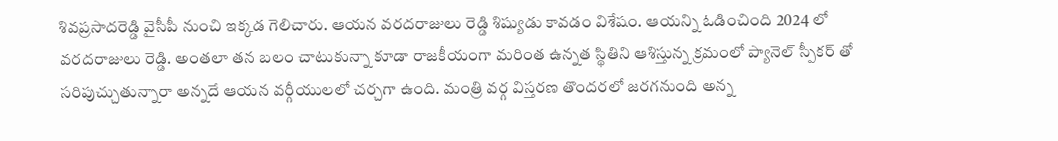శివప్రసాదరెడ్డి వైసీపీ నుంచి ఇక్కడ గెలిచారు. ఆయన వరదరాజులు రెడ్డి శిష్యుడు కావడం విశేషం. ఆయన్ని ఓడించింది 2024 లో వరదరాజులు రెడ్డి. అంతలా తన బలం చాటుకున్నా కూడా రాజకీయంగా మరింత ఉన్నత స్థితిని ఆశిస్తున్న క్రమంలో ప్యానెల్ స్పీకర్ తో సరిపుచ్చుతున్నారా అన్నదే ఆయన వర్గీయులలో చర్చగా ఉంది. మంత్రి వర్గ విస్తరణ తొందరలో జరగనుంది అన్న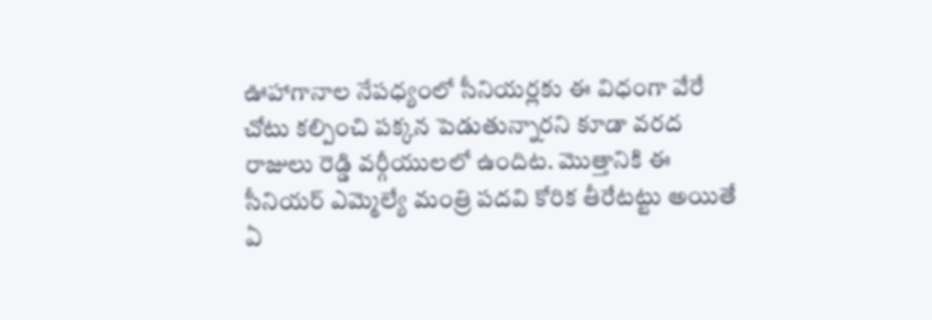ఊహాగానాల నేపధ్యంలో సీనియర్లకు ఈ విధంగా వేరే చోటు కల్పించి పక్కన పెడుతున్నారని కూడా వరద రాజులు రెడ్డి వర్గీయులలో ఉందిట. మొత్తానికి ఈ సీనియర్ ఎమ్మెల్యే మంత్రి పదవి కోరిక తీరేటట్టు అయితే ఏ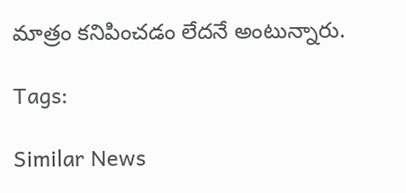మాత్రం కనిపించడం లేదనే అంటున్నారు.

Tags:

Similar News